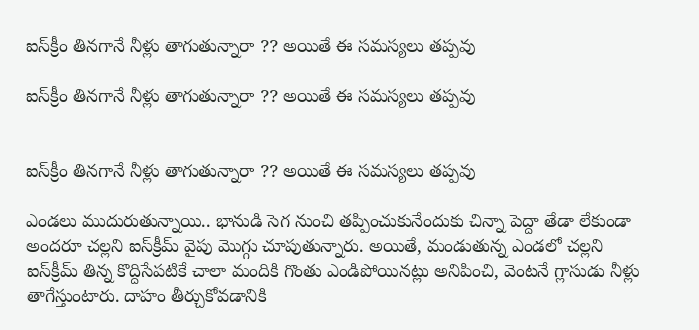ఐస్‌క్రీం తినగానే నీళ్లు తాగుతున్నారా ?? అయితే ఈ సమస్యలు తప్పవు

ఐస్‌క్రీం తినగానే నీళ్లు తాగుతున్నారా ?? అయితే ఈ సమస్యలు తప్పవు


ఐస్‌క్రీం తినగానే నీళ్లు తాగుతున్నారా ?? అయితే ఈ సమస్యలు తప్పవు

ఎండలు ముదురుతున్నాయి.. భానుడి సెగ నుంచి తప్పించుకునేందుకు చిన్నా పెద్దా తేడా లేకుండా అందరూ చల్లని ఐస్‌క్రీమ్ వైపు మొగ్గు చూపుతున్నారు. అయితే, మండుతున్న ఎండలో చల్లని ఐస్‌క్రీమ్ తిన్న కొద్దిసేపటికే చాలా మందికి గొంతు ఎండిపోయినట్లు అనిపించి, వెంటనే గ్లాసుడు నీళ్లు తాగేస్తుంటారు. దాహం తీర్చుకోవడానికి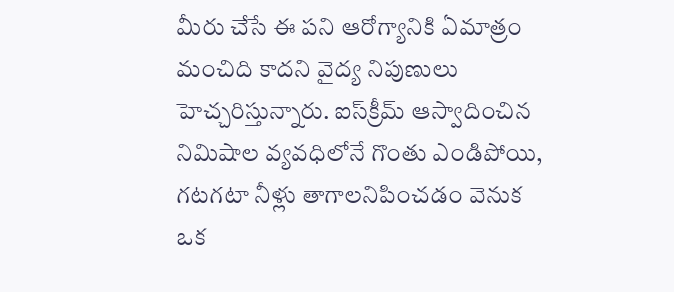మీరు చేసే ఈ పని ఆరోగ్యానికి ఏమాత్రం మంచిది కాదని వైద్య నిపుణులు హెచ్చరిస్తున్నారు. ఐస్‌క్రీమ్ ఆస్వాదించిన నిమిషాల వ్యవధిలోనే గొంతు ఎండిపోయి, గటగటా నీళ్లు తాగాలనిపించడం వెనుక ఒక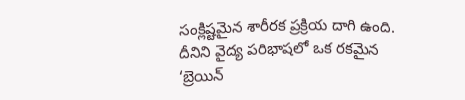సంక్లిష్టమైన శారీరక ప్రక్రియ దాగి ఉంది. దీనిని వైద్య పరిభాషలో ఒక రకమైన ‘బ్రెయిన్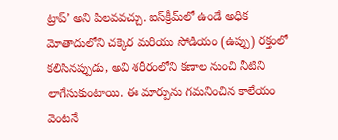ట్రాప్’ అని పిలవవచ్చు. ఐస్‌క్రీమ్‌లో ఉండే అధిక మోతాదులోని చక్కెర మరియు సోడియం (ఉప్పు) రక్తంలో కలిసినప్పుడు, అవి శరీరంలోని కణాల నుంచి నీటిని లాగేసుకుంటాయి. ఈ మార్పును గమనించిన కాలేయం వెంటనే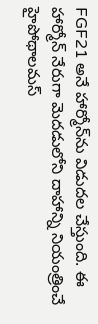FGF21 అనే హార్మోన్‌ను విడుదల చేస్తుంది. ఈ హార్మోన్ నేరుగా మెదడులోని దాహాన్ని నియంత్రించే హైపోథాలమస్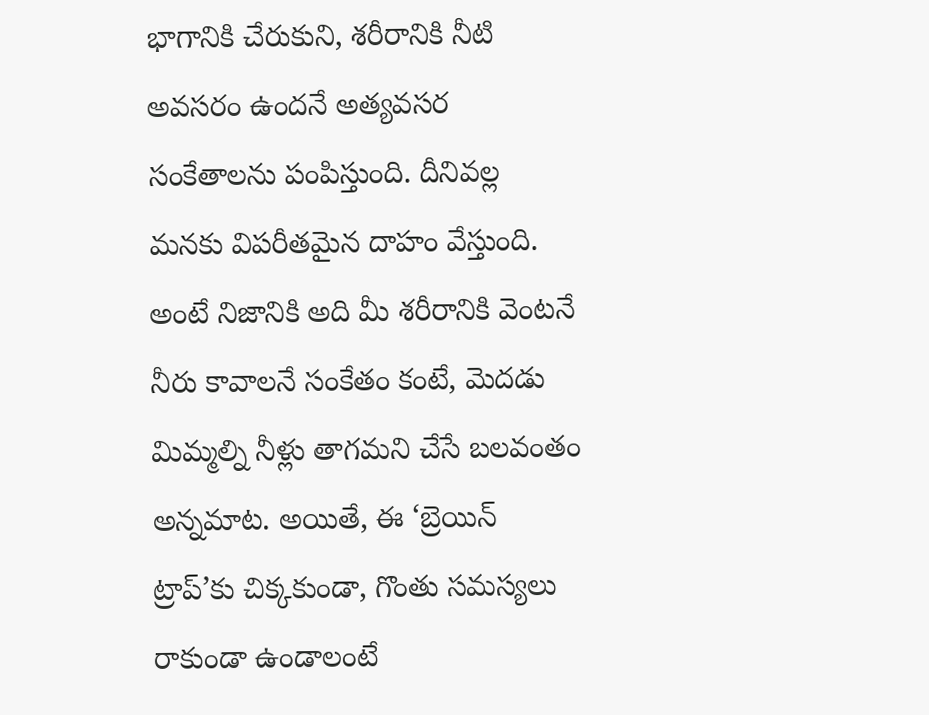భాగానికి చేరుకుని, శరీరానికి నీటి అవసరం ఉందనే అత్యవసర సంకేతాలను పంపిస్తుంది. దీనివల్ల మనకు విపరీతమైన దాహం వేస్తుంది. అంటే నిజానికి అది మీ శరీరానికి వెంటనే నీరు కావాలనే సంకేతం కంటే, మెదడు మిమ్మల్ని నీళ్లు తాగమని చేసే బలవంతం అన్నమాట. అయితే, ఈ ‘బ్రెయిన్ ట్రాప్’కు చిక్కకుండా, గొంతు సమస్యలు రాకుండా ఉండాలంటే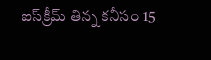ఐస్‌క్రీమ్ తిన్న కనీసం 15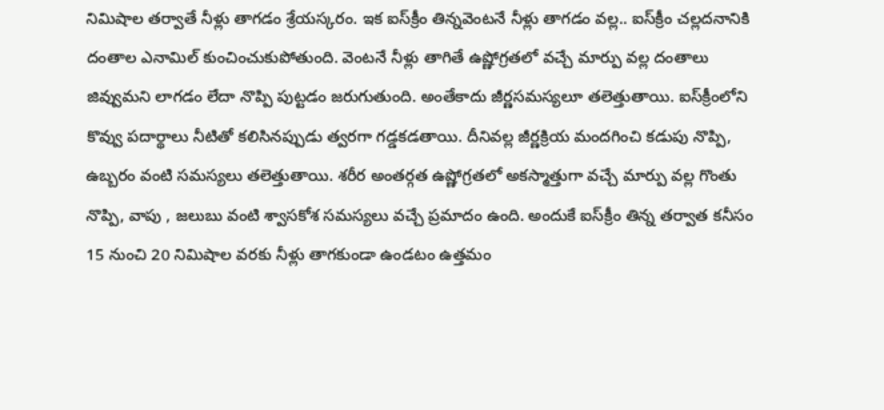నిమిషాల తర్వాతే నీళ్లు తాగడం శ్రేయస్కరం. ఇక ఐస్‌క్రీం తిన్నవెంటనే నీళ్లు తాగడం వల్ల.. ఐస్‌క్రీం చల్లదనానికి దంతాల ఎనామిల్ కుంచించుకుపోతుంది. వెంటనే నీళ్లు తాగితే ఉష్ణోగ్రతలో వచ్చే మార్పు వల్ల దంతాలు జివ్వుమని లాగడం లేదా నొప్పి పుట్టడం జరుగుతుంది. అంతేకాదు జీర్ణసమస్యలూ తలెత్తుతాయి. ఐస్‌క్రీంలోని కొవ్వు పదార్థాలు నీటితో కలిసినప్పుడు త్వరగా గడ్డకడతాయి. దీనివల్ల జీర్ణక్రియ మందగించి కడుపు నొప్పి, ఉబ్బరం వంటి సమస్యలు తలెత్తుతాయి. శరీర అంతర్గత ఉష్ణోగ్రతలో అకస్మాత్తుగా వచ్చే మార్పు వల్ల గొంతు నొప్పి, వాపు , జలుబు వంటి శ్వాసకోశ సమస్యలు వచ్చే ప్రమాదం ఉంది. అందుకే ఐస్‌క్రీం తిన్న తర్వాత కనీసం 15 నుంచి 20 నిమిషాల వరకు నీళ్లు తాగకుండా ఉండటం ఉత్తమం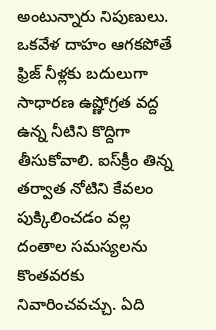అంటున్నారు నిపుణులు. ఒకవేళ దాహం ఆగకపోతే ఫ్రిజ్ నీళ్లకు బదులుగా సాధారణ ఉష్ణోగ్రత వద్ద ఉన్న నీటిని కొద్దిగా తీసుకోవాలి. ఐస్‌క్రీం తిన్న తర్వాత నోటిని కేవలం పుక్కిలించడం వల్ల దంతాల సమస్యలను కొంతవరకు నివారించవచ్చు. ఏది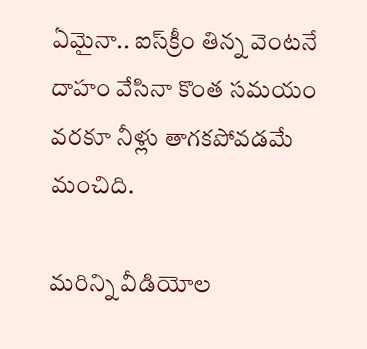ఏమైనా.. ఐస్‌క్రీం తిన్న వెంటనే దాహం వేసినా కొంత సమయం వరకూ నీళ్లు తాగకపోవడమే మంచిది.

మరిన్ని వీడియోల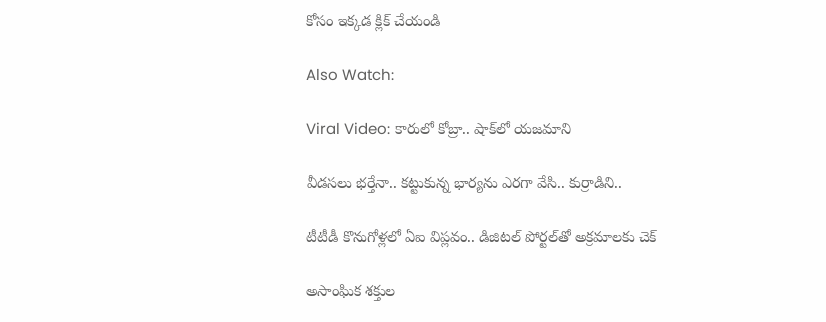కోసం ఇక్కడ క్లిక్ చేయండి

Also Watch:

Viral Video: కారులో కోబ్రా.. షాక్‌లో యజమాని

వీడసలు భర్తేనా.. కట్టుకున్న భార్యను ఎరగా వేసి.. కుర్రాడిని..

టీటీడీ కొనుగోళ్లలో ఏఐ విప్లవం.. డిజిటల్ పోర్టల్‌తో అక్రమాలకు చెక్

అసాంఘిక శక్తుల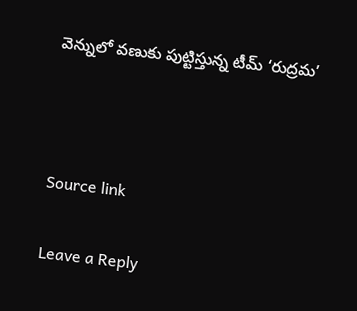వెన్నులో వణుకు పుట్టిస్తున్న టీమ్ ‘రుద్రమ’



Source link

Leave a Reply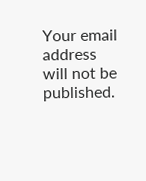Your email address will not be published.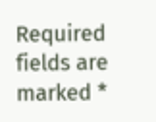Required fields are marked *